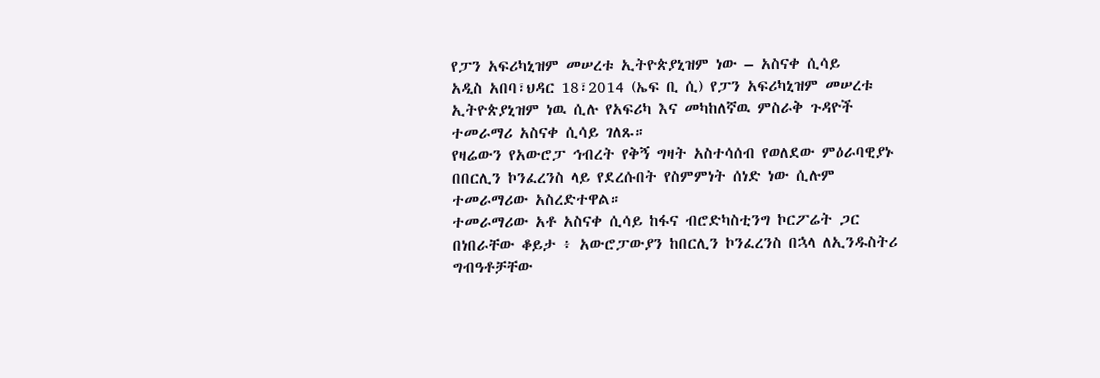የፓን አፍሪካኒዝም መሠረቱ ኢትዮጵያኒዝም ነው – አስናቀ ሲሳይ
አዲስ አበባ፣ህዳር 18፣2014 (ኤፍ ቢ ሲ) የፓን አፍሪካኒዝም መሠረቱ ኢትዮጵያኒዝም ነዉ ሲሉ የአፍሪካ እና መካከለኛዉ ምስራቅ ጉዳዮች ተመራማሪ አስናቀ ሲሳይ ገለጹ።
የዛሬውን የአውሮፓ ኅብረት የቅኝ ግዛት አስተሳሰብ የወለደው ምዕራባዊያኑ በበርሊን ኮንፈረንስ ላይ የደረሱበት የስምምነት ሰነድ ነው ሲሉም ተመራማሪው አስረድተዋል።
ተመራማሪው አቶ አስናቀ ሲሳይ ከፋና ብሮድካስቲንግ ኮርፖሬት ጋር በነበራቸው ቆይታ ፥ አውሮፓውያን ከበርሊን ኮንፈረንስ በኋላ ለኢንዱስትሪ ግብዓቶቻቸው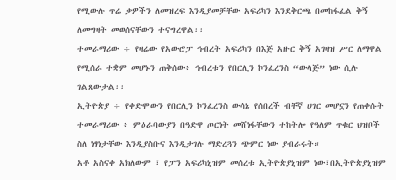የሚውሉ ጥሬ ቃዎችን ለመዝረፍ እንዲያመቻቸው አፍሪካን እንደቅርጫ በመከፋፈል ቅኝ ለመግዛት መወሰናቸውን ተናግረዋል፡፡
ተመራማሪው ÷ የዛሬው የአውሮፓ ኅብረት አፍሪካን በእጅ አዙር ቅኝ አገዛዝ ሥር ለማዋል የሚሰራ ተቋም መሆኑን ጠቅሰው፥ ኅብረቱን የበርሊን ኮንፈረንስ “ውላጅ” ነው ሲሉ ገልጸውታል፡፡
ኢትዮጵያ ÷ የቀድሞውን የበርሊን ኮንፈረንስ ውሳኔ የሰበረች ብቸኛ ሀገር መሆኗን የጠቀሱት ተመራማሪው ፥ ምዕራባውያን በዓድዋ ጦርነት መሸነፋቸውን ተከትሎ የዓለም ጥቁር ህዝቦች ስለ ነፃነታቸው እንዲያስቡና እንዲታገሉ ማድረጓን ጭምር ነው ያብራሩት።
አቶ አስናቀ አክለውም ፣ የፓን አፍሪካኒዝም መሰረቱ ኢትዮጵያኒዝም ነው፣በኢትዮጵያኒዝም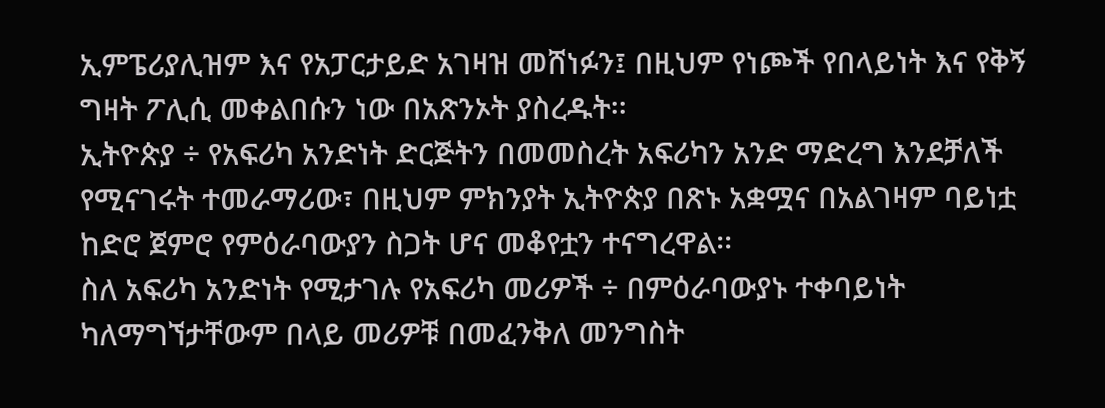ኢምፔሪያሊዝም እና የአፓርታይድ አገዛዝ መሸነፉን፤ በዚህም የነጮች የበላይነት እና የቅኝ ግዛት ፖሊሲ መቀልበሱን ነው በአጽንኦት ያስረዱት፡፡
ኢትዮጵያ ÷ የአፍሪካ አንድነት ድርጅትን በመመስረት አፍሪካን አንድ ማድረግ እንደቻለች የሚናገሩት ተመራማሪው፣ በዚህም ምክንያት ኢትዮጵያ በጽኑ አቋሟና በአልገዛም ባይነቷ ከድሮ ጀምሮ የምዕራባውያን ስጋት ሆና መቆየቷን ተናግረዋል፡፡
ስለ አፍሪካ አንድነት የሚታገሉ የአፍሪካ መሪዎች ÷ በምዕራባውያኑ ተቀባይነት ካለማግኘታቸውም በላይ መሪዎቹ በመፈንቅለ መንግስት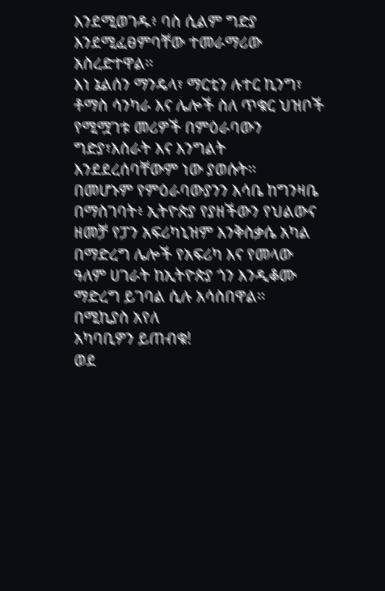እንደሚወገዱ፥ ባስ ሲልም ግድያ እንደሚፈፀምባቸው ተመራማሪው አስረድተዋል፡፡
እነ ኔልሰን ማንዴላ፣ ማርቲን ሉተር ኪንግ፣ ቶማስ ሳንካራ እና ሌሎች ስለ ጥቁር ህዝቦች የሚሟገቱ መሪዎች በምዕራባውን ግድያ፣እስራት እና እንግልት እንደደረሰባቸውም ነው ያወሱት፡፡
በመሆኑም የምዕራባውያንን እሳቤ ከግንዛቤ በማስገባት፥ ኢትዮጵያ የያዘችውን የህልውና ዘመቻ የፓን አፍሪካኒዝም እንቅስቃሴ አካል በማድረግ ሌሎች የአፍሪካ እና የመላው ዓለም ሀገራት ከኢትዮጵያ ጎን እንዲቆሙ ማድረግ ይገባል ሲሉ አሳስበዋል፡፡
በሚኪያስ አየለ
አካባቢዎን ይጠብቁ!
ወደ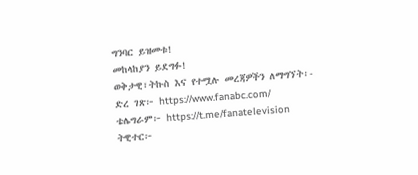ግንባር ይዝመቱ!
መከላከያን ይደግፉ!
ወቅታዊ፣ትኩስ እና የተሟሉ መረጃዎችን ለማግኘት፡-
ድረ ገጽ፦ https://www.fanabc.com/
ቴሌግራም፦ https://t.me/fanatelevision
ትዊተር፦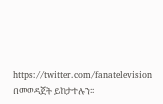https://twitter.com/fanatelevision በመወዳጀት ይከታተሉን፡፡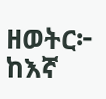ዘወትር፦ ከእኛ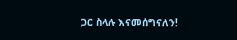ጋር ስላሉ እናመሰግናለን!